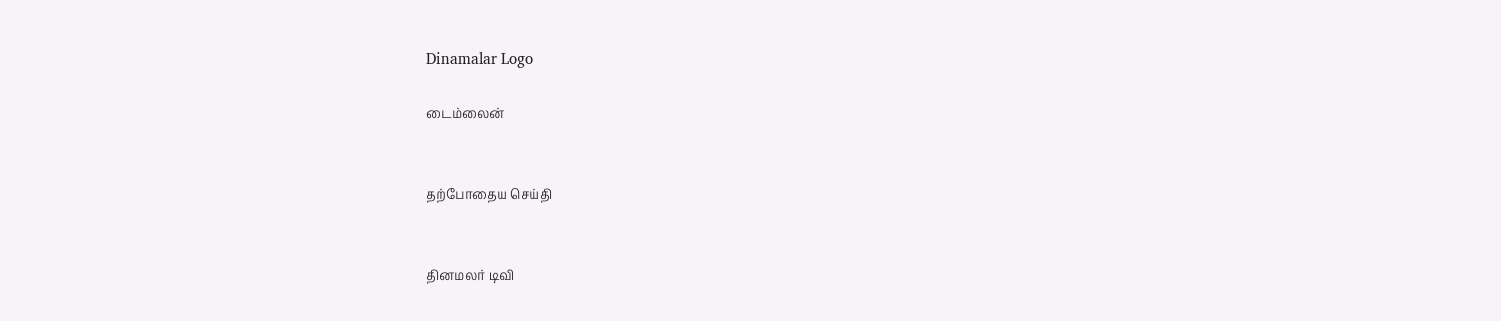Dinamalar Logo

டைம்லைன்


தற்போதைய செய்தி


தினமலர் டிவி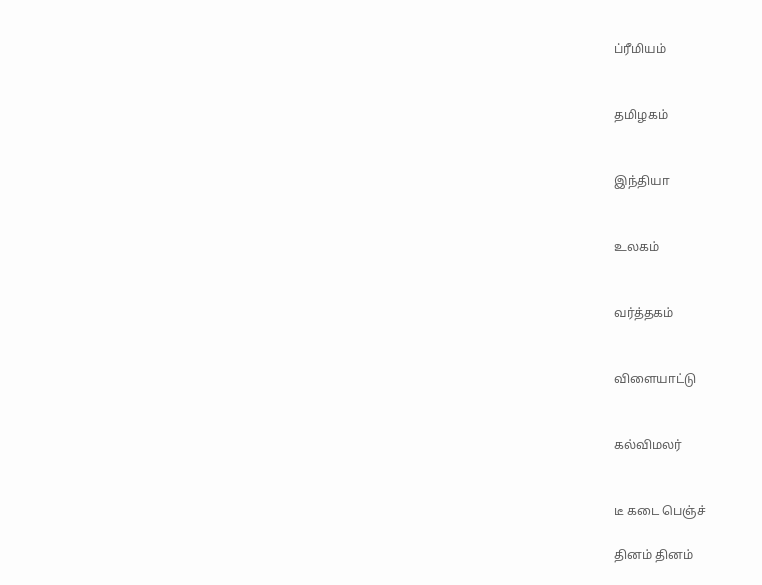ப்ரீமியம்


தமிழகம்


இந்தியா


உலகம்


வர்த்தகம்


விளையாட்டு


கல்விமலர்


டீ கடை பெஞ்ச்

தினம் தினம்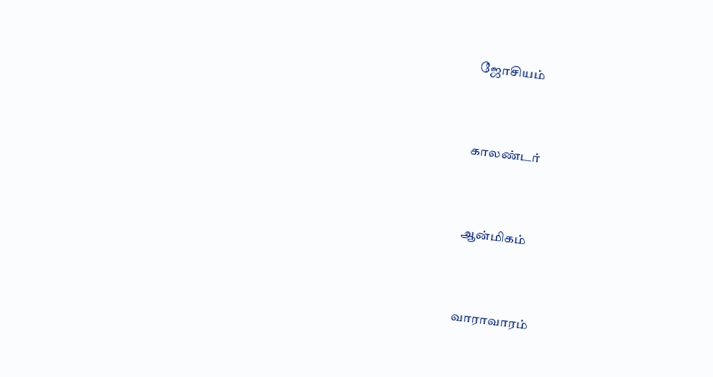ஜோசியம்


காலண்டர்


ஆன்மிகம்


வாராவாரம்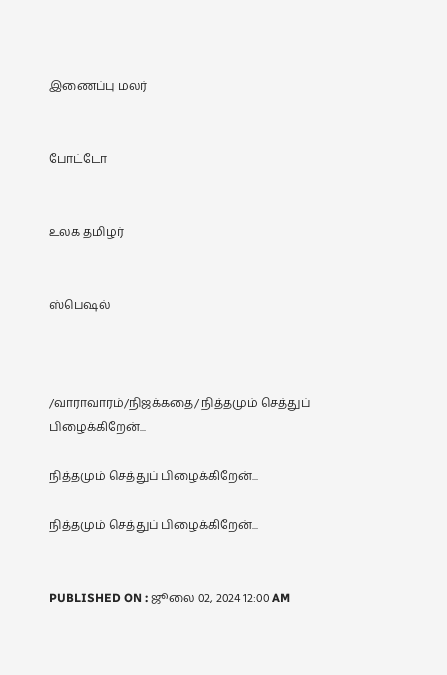இணைப்பு மலர்


போட்டோ


உலக தமிழர்


ஸ்பெஷல்



/வாராவாரம்/நிஜக்கதை/ நித்தமும் செத்துப் பிழைக்கிறேன்...

நித்தமும் செத்துப் பிழைக்கிறேன்...

நித்தமும் செத்துப் பிழைக்கிறேன்...


PUBLISHED ON : ஜூலை 02, 2024 12:00 AM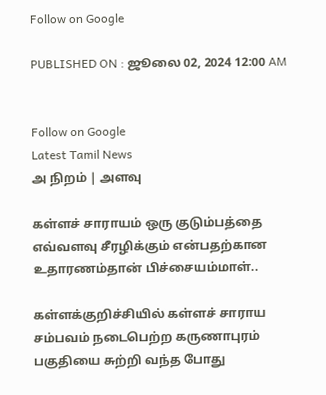Follow on Google

PUBLISHED ON : ஜூலை 02, 2024 12:00 AM


Follow on Google
Latest Tamil News
அ நிறம் | அளவு

கள்ளச் சாராயம் ஒரு குடும்பத்தை எவ்வளவு சீரழிக்கும் என்பதற்கான உதாரணம்தான் பிச்சையம்மாள்..

கள்ளக்குறிச்சியில் கள்ளச் சாராய சம்பவம் நடைபெற்ற கருணாபுரம் பகுதியை சுற்றி வந்த போது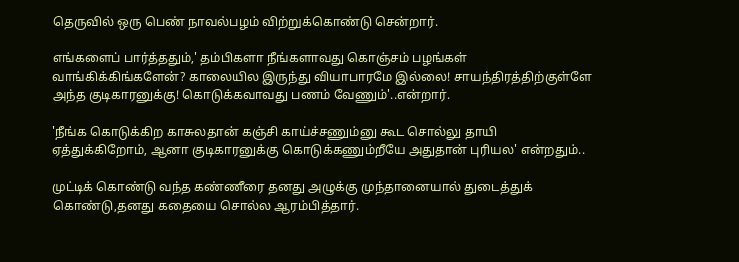தெருவில் ஒரு பெண் நாவல்பழம் விற்றுக்கொண்டு சென்றார்.

எங்களைப் பார்த்ததும்,' தம்பிகளா நீங்களாவது கொஞ்சம் பழங்கள் வாங்கிக்கிங்களேன்? காலையில இருந்து வியாபாரமே இல்லை! சாயந்திரத்திற்குள்ளே அந்த குடிகாரனுக்கு! கொடுக்கவாவது பணம் வேணும்'..என்றார்.

'நீங்க கொடுக்கிற காசுலதான் கஞ்சி காய்ச்சணும்னு கூட சொல்லு தாயி ஏத்துக்கிறோம், ஆனா குடிகாரனுக்கு கொடுக்கணும்றீயே அதுதான் புரியல' என்றதும்..

முட்டிக் கொண்டு வந்த கண்ணீரை தனது அழுக்கு முந்தானையால் துடைத்துக் கொண்டு,தனது கதையை சொல்ல ஆரம்பித்தார்.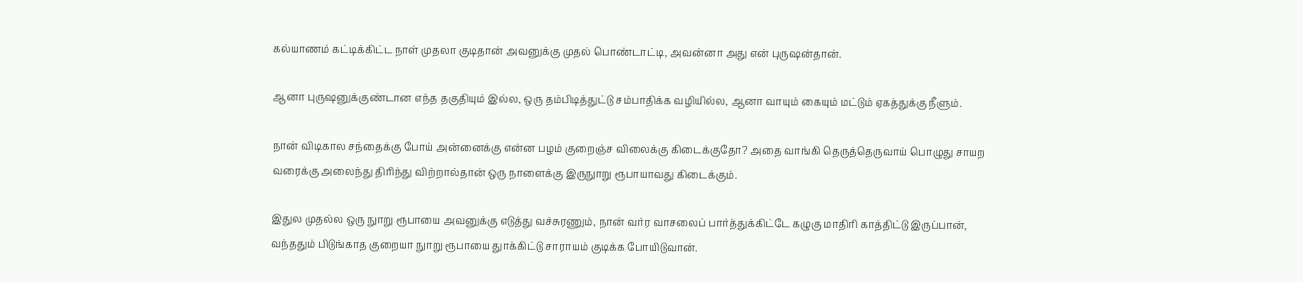கல்யாணம் கட்டிக்கிட்ட நாள் முதலா குடிதான் அவனுக்கு முதல் பொண்டாட்டி, அவன்னா அது என் புருஷன்தான்.

ஆனா புருஷனுக்குண்டான எந்த தகுதியும் இல்ல, ஒரு தம்பிடித்துட்டு சம்பாதிக்க வழியில்ல, ஆனா வாயும் கையும் மட்டும் ஏகத்துக்கு நீளும்.

நான் விடிகால சந்தைக்கு போய் அன்னைக்கு என்ன பழம் குறைஞ்ச விலைக்கு கிடைக்குதோ? அதை வாங்கி தெருத்தெருவாய் பொழுது சாயற வரைக்கு அலைந்து திரிந்து விற்றால்தான் ஒரு நாளைக்கு இருநுாறு ரூபாயாவது கிடைக்கும்.

இதுல முதல்ல ஒரு நுாறு ரூபாயை அவனுக்கு எடுத்து வச்சுரணும், நான் வர்ர வாசலைப் பார்த்துக்கிட்டே கழுகு மாதிரி காத்திட்டு இருப்பான், வந்ததும் பிடுங்காத குறையா நுாறு ரூபாயை துாக்கிட்டு சாராயம் குடிக்க போயிடுவான்.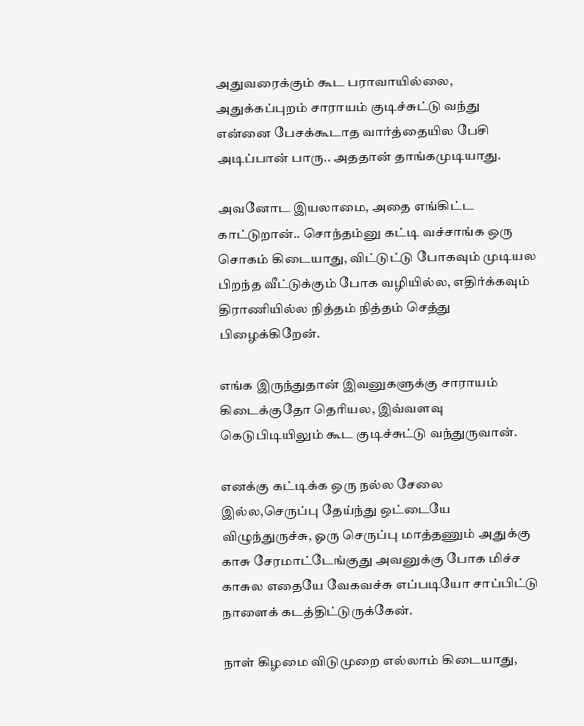அதுவரைக்கும் கூட பராவாயில்லை, அதுக்கப்புறம் சாராயம் குடிச்சுட்டு வந்து என்னை பேசக்கூடாத வார்த்தையில பேசி அடிப்பான் பாரு.. அததான் தாங்கமுடியாது.

அவனோட இயலாமை, அதை எங்கிட்ட காட்டுறான்.. சொந்தம்னு கட்டி வச்சாங்க ஒரு சொகம் கிடையாது, விட்டுட்டு போகவும் முடியல பிறந்த வீட்டுக்கும் போக வழியில்ல, எதிர்க்கவும் திராணியில்ல நித்தம் நித்தம் செத்து பிழைக்கிறேன்.

எங்க இருந்துதான் இவனுகளுக்கு சாராயம் கிடைக்குதோ தெரியல, இவ்வளவு கெடுபிடியிலும் கூட குடிச்சுட்டு வந்துருவான்.

எனக்கு கட்டிக்க ஒரு நல்ல சேலை இல்ல,செருப்பு தேய்ந்து ஒட்டையே விழுந்துருச்சு, ஓரு செருப்பு மாத்தணும் அதுக்கு காசு சேரமாட்டேங்குது அவனுக்கு போக மிச்ச காசுல எதையே வேகவச்சு எப்படியோ சாப்பிட்டு நாளைக் கடத்திட்டுருக்கேன்.

நாள் கிழமை விடுமுறை எல்லாம் கிடையாது,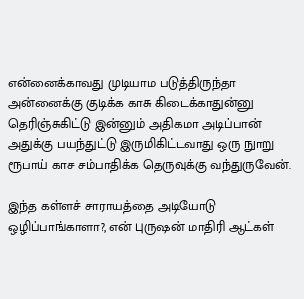என்னைக்காவது முடியாம படுத்திருந்தா அன்னைக்கு குடிக்க காசு கிடைக்காதுன்னு தெரிஞ்சுகிட்டு இன்னும் அதிகமா அடிப்பான் அதுக்கு பயந்துட்டு இருமிகிட்டவாது ஒரு நுாறு ரூபாய் காச சம்பாதிக்க தெருவுக்கு வந்துருவேன்.

இந்த கள்ளச் சாராயத்தை அடியோடு ஒழிப்பாங்காளா?, என் புருஷன் மாதிரி ஆட்கள்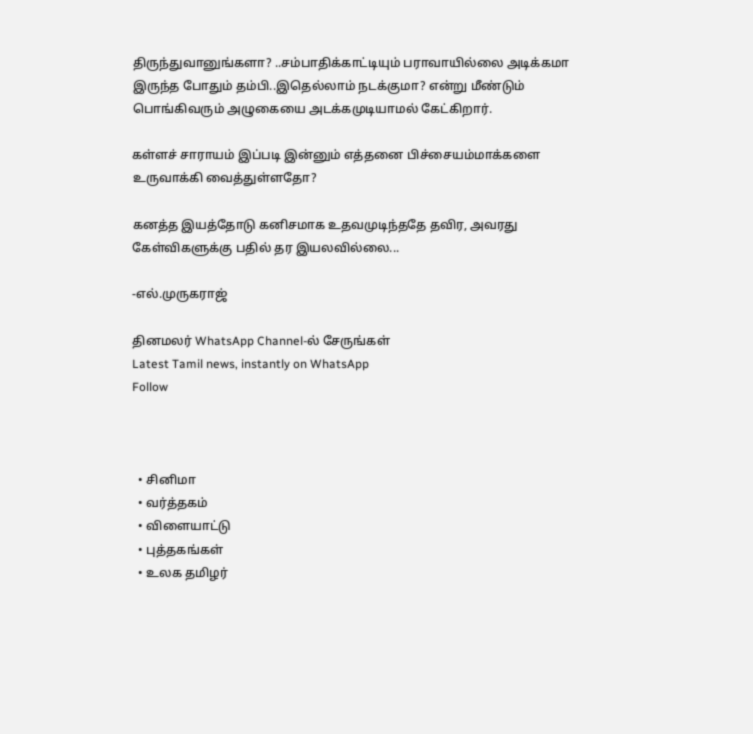திருந்துவானுங்களா? ..சம்பாதிக்காட்டியும் பராவாயில்லை அடிக்கமா இருந்த போதும் தம்பி..இதெல்லாம் நடக்குமா? என்று மீண்டும் பொங்கிவரும் அழுகையை அடக்கமுடியாமல் கேட்கிறார்.

கள்ளச் சாராயம் இப்படி இன்னும் எத்தனை பிச்சையம்மாக்களை உருவாக்கி வைத்துள்ளதோ?

கனத்த இயத்தோடு கனிசமாக உதவமுடிந்ததே தவிர, அவரது கேள்விகளுக்கு பதில் தர இயலவில்லை...

-எல்.முருகராஜ்

தினமலர் WhatsApp Channel-ல் சேருங்கள்
Latest Tamil news, instantly on WhatsApp
Follow



  • சினிமா
  • வர்த்தகம்
  • விளையாட்டு
  • புத்தகங்கள்
  • உலக தமிழர்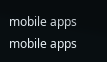mobile apps
mobile apps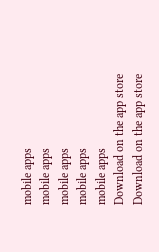mobile apps
mobile apps
mobile apps
mobile apps
mobile apps
Download on the app store
Download on the app store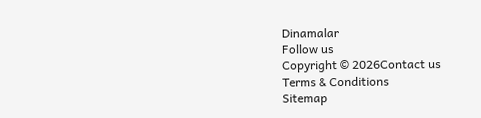Dinamalar
Follow us
Copyright © 2026Contact us
Terms & Conditions
Sitemap